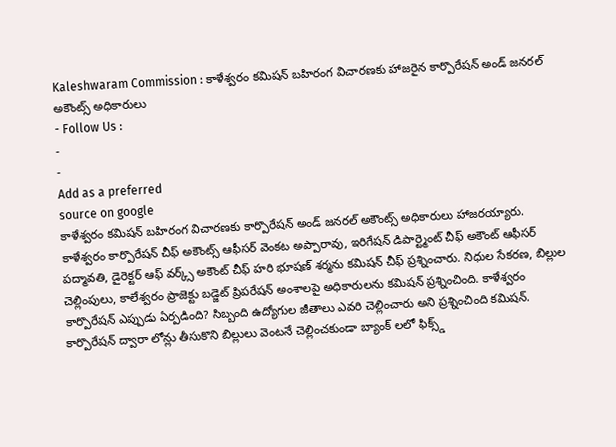Kaleshwaram Commission : కాళేశ్వరం కమిషన్ బహిరంగ విచారణకు హాజరైన కార్పొరేషన్ అండ్ జనరల్ అకౌంట్స్ అధికారులు
- Follow Us :
-
-
Add as a preferred
source on google
కాళేశ్వరం కమిషన్ బహిరంగ విచారణకు కార్పొరేషన్ అండ్ జనరల్ అకౌంట్స్ అధికారులు హాజరయ్యారు. కాళేశ్వరం కార్పొరేషన్ చీఫ్ అకౌంట్స్ ఆఫీసర్ వెంకట అప్పారావు, ఇరిగేషన్ డిపార్ట్మెంట్ చీఫ్ అకౌంట్ ఆఫీసర్ పద్మావతి, డైరెక్టర్ ఆఫ్ వర్క్స్ అకౌంట్ చీఫ్ హరి భూషణ్ శర్మను కమిషన్ చీఫ్ ప్రశ్నించారు. నిధుల సేకరణ, బిల్లుల చెల్లింపులు, కాలేశ్వరం ప్రాజెక్టు బడ్జెట్ ప్రిపరేషన్ అంశాలపై అధికారులను కమిషన్ ప్రశ్నించింది. కాళేశ్వరం కార్పొరేషన్ ఎప్పుడు ఏర్పడింది? సిబ్బంది ఉద్యోగుల జీతాలు ఎవరి చెల్లించారు అని ప్రశ్నించింది కమిషన్. కార్పొరేషన్ ద్వారా లోన్లు తీసుకొని బిల్లులు వెంటనే చెల్లించకుండా బ్యాంక్ లలో ఫిక్స్డ్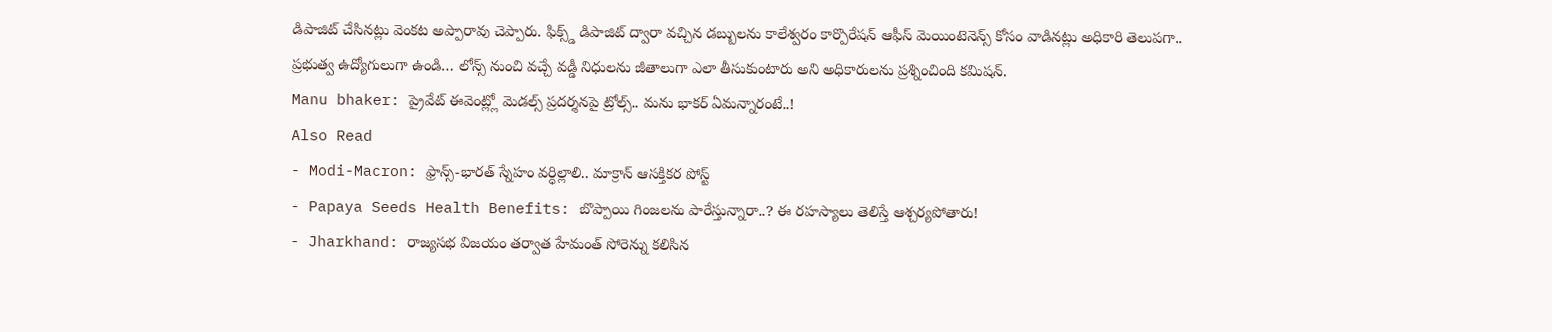డిపాజిట్ చేసినట్లు వెంకట అప్పారావు చెప్పారు. ఫిక్స్డ్ డిపాజిట్ ద్వారా వచ్చిన డబ్బులను కాలేశ్వరం కార్పొరేషన్ ఆఫీస్ మెయింటెనెన్స్ కోసం వాడినట్లు అధికారి తెలుపగా.. ప్రభుత్వ ఉద్యోగులుగా ఉండి… లోన్స్ నుంచి వచ్చే వడ్డీ నిధులను జీతాలుగా ఎలా తీసుకుంటారు అని అధికారులను ప్రశ్నించింది కమిషన్.
Manu bhaker: ప్రైవేట్ ఈవెంట్ల్లో మెడల్స్ ప్రదర్శనపై ట్రోల్స్.. మను భాకర్ ఏమన్నారంటే..!
Also Read
- Modi-Macron: ఫ్రాన్స్-భారత్ స్నేహం వర్ధిల్లాలి.. మాక్రాన్ ఆసక్తికర పోస్ట్
- Papaya Seeds Health Benefits: బొప్పాయి గింజలను పారేస్తున్నారా..? ఈ రహస్యాలు తెలిస్తే ఆశ్చర్యపోతారు!
- Jharkhand: రాజ్యసభ విజయం తర్వాత హేమంత్ సోరెన్ను కలిసిన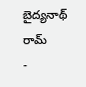బైద్యనాథ్ రామ్
-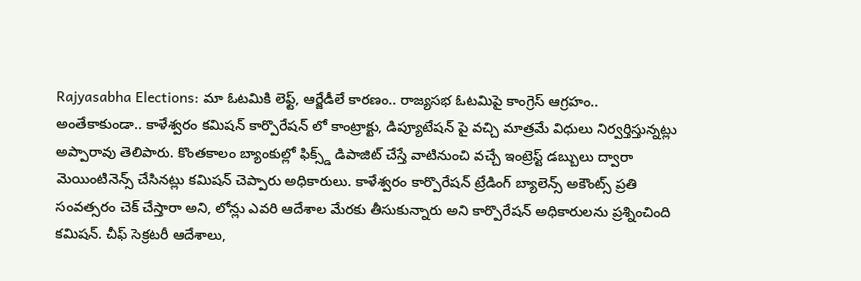Rajyasabha Elections: మా ఓటమికి లెఫ్ట్, ఆర్జేడీలే కారణం.. రాజ్యసభ ఓటమిపై కాంగ్రెస్ ఆగ్రహం..
అంతేకాకుండా.. కాళేశ్వరం కమిషన్ కార్పొరేషన్ లో కాంట్రాక్టు, డిప్యూటేషన్ పై వచ్చి మాత్రమే విధులు నిర్వర్తిస్తున్నట్లు అప్పారావు తెలిపారు. కొంతకాలం బ్యాంకుల్లో ఫిక్స్డ్ డిపాజిట్ చేస్తే వాటినుంచి వచ్చే ఇంట్రెస్ట్ డబ్బులు ద్వారా మెయింటినెన్స్ చేసినట్లు కమిషన్ చెప్పారు అధికారులు. కాళేశ్వరం కార్పొరేషన్ ట్రేడింగ్ బ్యాలెన్స్ అకౌంట్స్ ప్రతి సంవత్సరం చెక్ చేస్తారా అని, లోన్లు ఎవరి ఆదేశాల మేరకు తీసుకున్నారు అని కార్పొరేషన్ అధికారులను ప్రశ్నించింది కమిషన్. చీఫ్ సెక్రటరీ ఆదేశాలు,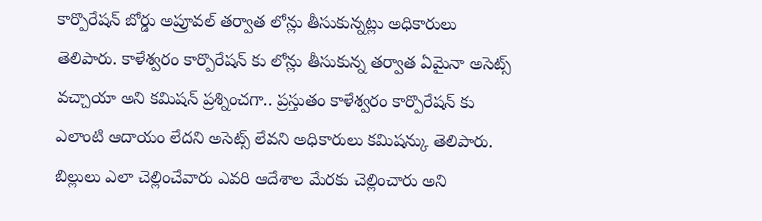కార్పొరేషన్ బోర్డు అప్రూవల్ తర్వాత లోన్లు తీసుకున్నట్లు అధికారులు తెలిపారు. కాళేశ్వరం కార్పొరేషన్ కు లోన్లు తీసుకున్న తర్వాత ఏమైనా అసెట్స్ వచ్చాయా అని కమిషన్ ప్రశ్నించగా.. ప్రస్తుతం కాళేశ్వరం కార్పొరేషన్ కు ఎలాంటి ఆదాయం లేదని అసెట్స్ లేవని అధికారులు కమిషన్కు తెలిపారు. బిల్లులు ఎలా చెల్లించేవారు ఎవరి ఆదేశాల మేరకు చెల్లించారు అని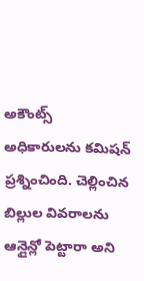అకౌంట్స్ అధికారులను కమిషన్ ప్రశ్నించింది. చెల్లించిన బిల్లుల వివరాలను ఆన్లైన్లో పెట్టారా అని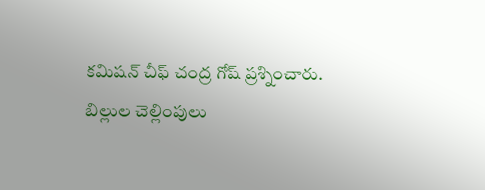కమిషన్ చీఫ్ చంద్ర గోష్ ప్రశ్నించారు. బిల్లుల చెల్లింపులు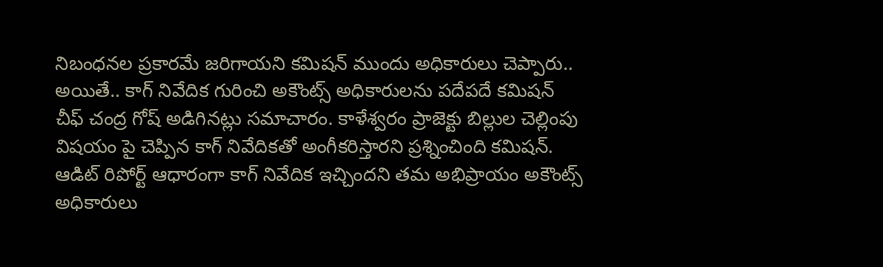నిబంధనల ప్రకారమే జరిగాయని కమిషన్ ముందు అధికారులు చెప్పారు.. అయితే.. కాగ్ నివేదిక గురించి అకౌంట్స్ అధికారులను పదేపదే కమిషన్ చీఫ్ చంద్ర గోష్ అడిగినట్లు సమాచారం. కాళేశ్వరం ప్రాజెక్టు బిల్లుల చెల్లింపు విషయం పై చెప్పిన కాగ్ నివేదికతో అంగీకరిస్తారని ప్రశ్నించింది కమిషన్. ఆడిట్ రిపోర్ట్ ఆధారంగా కాగ్ నివేదిక ఇచ్చిందని తమ అభిప్రాయం అకౌంట్స్ అధికారులు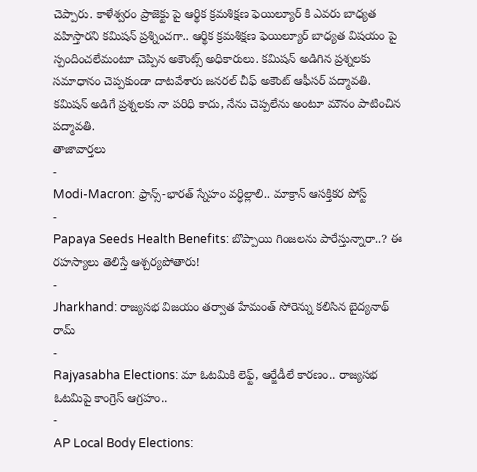చెప్పారు. కాళేశ్వరం ప్రాజెక్టు పై ఆర్థిక క్రమశిక్షణ ఫెయిల్యూర్ కి ఎవరు బాధ్యత వహిస్తారని కమిషన్ ప్రశ్నించగా.. ఆర్థిక క్రమశిక్షణ ఫెయిల్యూర్ బాధ్యత విషయం పై స్పందించలేమంటూ చెప్పిన అకౌంట్స్ అధికారులు. కమిషన్ అడిగిన ప్రశ్నలకు సమాధానం చెప్పకుండా దాటవేశారు జనరల్ చీఫ్ అకౌంట్ ఆఫీసర్ పద్మావతి. కమిషన్ అడిగే ప్రశ్నలకు నా పరిధి కాదు, నేను చెప్పలేను అంటూ మౌనం పాటించిన పద్మావతి.
తాజావార్తలు
-
Modi-Macron: ఫ్రాన్స్-భారత్ స్నేహం వర్ధిల్లాలి.. మాక్రాన్ ఆసక్తికర పోస్ట్
-
Papaya Seeds Health Benefits: బొప్పాయి గింజలను పారేస్తున్నారా..? ఈ రహస్యాలు తెలిస్తే ఆశ్చర్యపోతారు!
-
Jharkhand: రాజ్యసభ విజయం తర్వాత హేమంత్ సోరెన్ను కలిసిన బైద్యనాథ్ రామ్
-
Rajyasabha Elections: మా ఓటమికి లెఫ్ట్, ఆర్జేడీలే కారణం.. రాజ్యసభ ఓటమిపై కాంగ్రెస్ ఆగ్రహం..
-
AP Local Body Elections: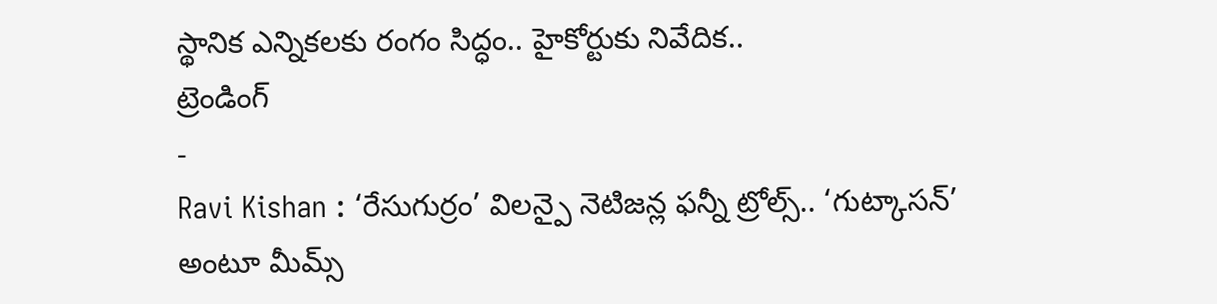స్థానిక ఎన్నికలకు రంగం సిద్ధం.. హైకోర్టుకు నివేదిక..
ట్రెండింగ్
-
Ravi Kishan : ‘రేసుగుర్రం’ విలన్పై నెటిజన్ల ఫన్నీ ట్రోల్స్.. ‘గుట్కాసన్’ అంటూ మీమ్స్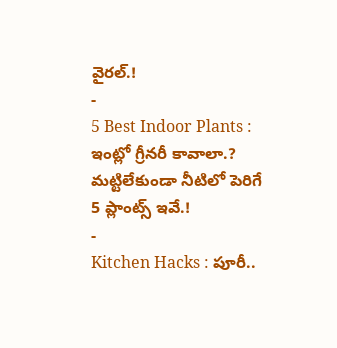వైరల్.!
-
5 Best Indoor Plants : ఇంట్లో గ్రీనరీ కావాలా.? మట్టిలేకుండా నీటిలో పెరిగే 5 ప్లాంట్స్ ఇవే.!
-
Kitchen Hacks : పూరీ..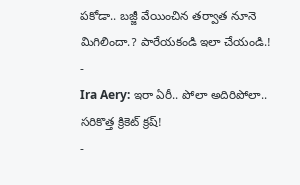పకోడా.. బజ్జీ వేయించిన తర్వాత నూనె మిగిలిందా.? పారేయకండి ఇలా చేయండి.!
-
Ira Aery: ఇరా ఏరీ.. పోలా అదిరిపోలా.. సరికొత్త క్రికెట్ క్రష్!
-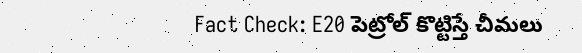Fact Check: E20 పెట్రోల్ కొట్టిస్తే చీమలు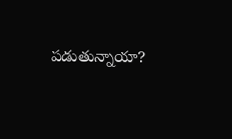పడుతున్నాయా?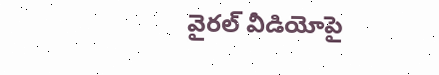వైరల్ వీడియోపై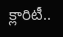క్లారిటీ..